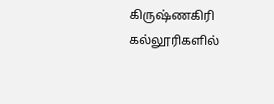கிருஷ்ணகிரி கல்லூரிகளில்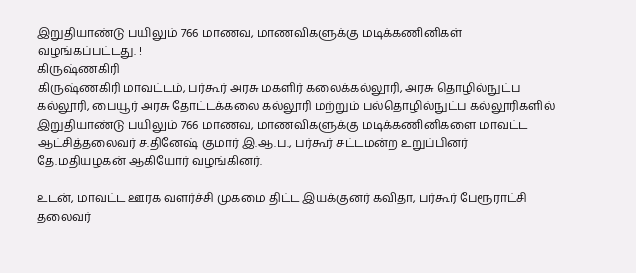இறுதியாண்டு பயிலும் 766 மாணவ, மாணவிகளுக்கு மடிக்கணினிகள் வழங்கப்பட்டது. !
கிருஷ்ணகிரி
கிருஷ்ணகிரி மாவட்டம், பர்கூர் அரசு மகளிர் கலைக்கல்லூரி, அரசு தொழில்நுட்ப கல்லூரி, பையூர் அரசு தோட்டக்கலை கல்லூரி மற்றும் பல்தொழில்நுட்ப கல்லூரிகளில் இறுதியாண்டு பயிலும் 766 மாணவ, மாணவிகளுக்கு மடிக்கணினிகளை மாவட்ட ஆட்சித்தலைவர் ச.தினேஷ் குமார் இ.ஆ.ப., பர்கூர் சட்டமன்ற உறுப்பினர் தே.மதியழகன் ஆகியோர் வழங்கினர்.

உடன், மாவட்ட ஊரக வளர்ச்சி முகமை திட்ட இயக்குனர் கவிதா, பர்கூர் பேரூராட்சி தலைவர்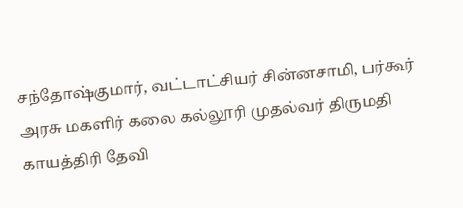சந்தோஷ்குமார், வட்டாட்சியர் சின்னசாமி, பர்கூர் அரசு மகளிர் கலை கல்லூரி முதல்வர் திருமதி காயத்திரி தேவி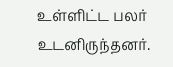உள்ளிட்ட பலர் உடனிருந்தனர்.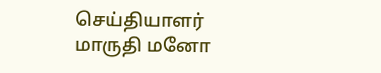செய்தியாளர்
மாருதி மனோ